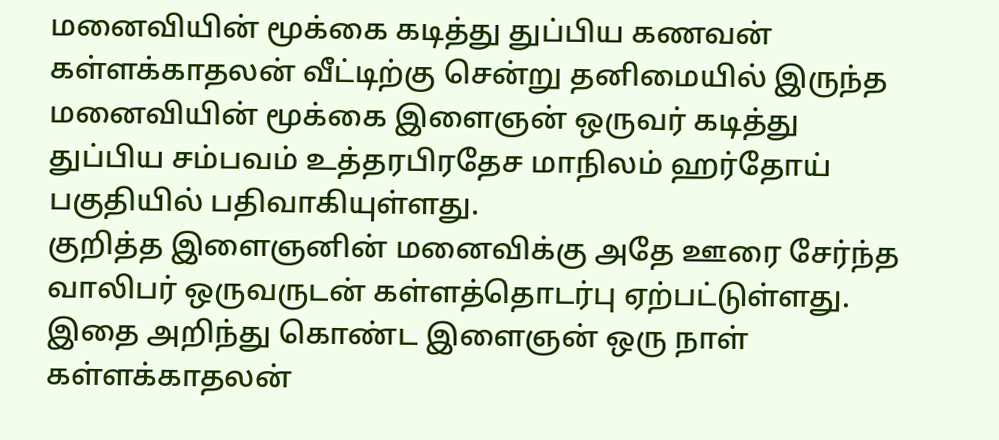மனைவியின் மூக்கை கடித்து துப்பிய கணவன்
கள்ளக்காதலன் வீட்டிற்கு சென்று தனிமையில் இருந்த மனைவியின் மூக்கை இளைஞன் ஒருவர் கடித்து துப்பிய சம்பவம் உத்தரபிரதேச மாநிலம் ஹர்தோய் பகுதியில் பதிவாகியுள்ளது.
குறித்த இளைஞனின் மனைவிக்கு அதே ஊரை சேர்ந்த வாலிபர் ஒருவருடன் கள்ளத்தொடர்பு ஏற்பட்டுள்ளது. இதை அறிந்து கொண்ட இளைஞன் ஒரு நாள் கள்ளக்காதலன்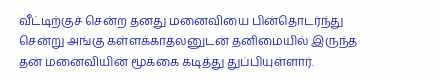வீட்டிற்குச் சென்ற தனது மனைவியை பின்தொடர்ந்து சென்று அங்கு கள்ளக்காதலனுடன் தனிமையில் இருந்த தன் மனைவியின் மூக்கை கடித்து துப்பியுள்ளார்.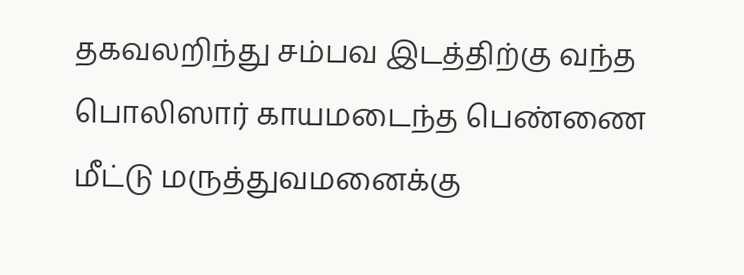தகவலறிந்து சம்பவ இடத்திற்கு வந்த பொலிஸார் காயமடைந்த பெண்ணை மீட்டு மருத்துவமனைக்கு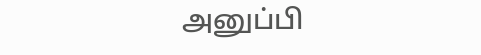அனுப்பி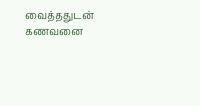வைத்ததுடன் கணவனை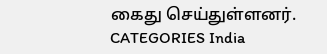கைது செய்துள்ளனர்.
CATEGORIES India